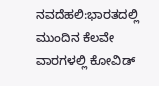ನವದೆಹಲಿ:ಭಾರತದಲ್ಲಿ ಮುಂದಿನ ಕೆಲವೇ ವಾರಗಳಲ್ಲಿ ಕೋವಿಡ್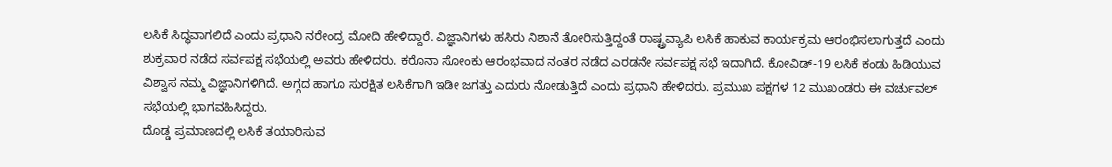ಲಸಿಕೆ ಸಿದ್ಧವಾಗಲಿದೆ ಎಂದು ಪ್ರಧಾನಿ ನರೇಂದ್ರ ಮೋದಿ ಹೇಳಿದ್ದಾರೆ. ವಿಜ್ಞಾನಿಗಳು ಹಸಿರು ನಿಶಾನೆ ತೋರಿಸುತ್ತಿದ್ದಂತೆ ರಾಷ್ಟ್ರವ್ಯಾಪಿ ಲಸಿಕೆ ಹಾಕುವ ಕಾರ್ಯಕ್ರಮ ಆರಂಭಿಸಲಾಗುತ್ತದೆ ಎಂದು ಶುಕ್ರವಾರ ನಡೆದ ಸರ್ವಪಕ್ಷ ಸಭೆಯಲ್ಲಿ ಅವರು ಹೇಳಿದರು. ಕರೊನಾ ಸೋಂಕು ಆರಂಭವಾದ ನಂತರ ನಡೆದ ಎರಡನೇ ಸರ್ವಪಕ್ಷ ಸಭೆ ಇದಾಗಿದೆ. ಕೋವಿಡ್-19 ಲಸಿಕೆ ಕಂಡು ಹಿಡಿಯುವ ವಿಶ್ವಾಸ ನಮ್ಮ ವಿಜ್ಞಾನಿಗಳಿಗಿದೆ. ಅಗ್ಗದ ಹಾಗೂ ಸುರಕ್ಷಿತ ಲಸಿಕೆಗಾಗಿ ಇಡೀ ಜಗತ್ತು ಎದುರು ನೋಡುತ್ತಿದೆ ಎಂದು ಪ್ರಧಾನಿ ಹೇಳಿದರು. ಪ್ರಮುಖ ಪಕ್ಷಗಳ 12 ಮುಖಂಡರು ಈ ವರ್ಚುವಲ್ ಸಭೆಯಲ್ಲಿ ಭಾಗವಹಿಸಿದ್ದರು.
ದೊಡ್ಡ ಪ್ರಮಾಣದಲ್ಲಿ ಲಸಿಕೆ ತಯಾರಿಸುವ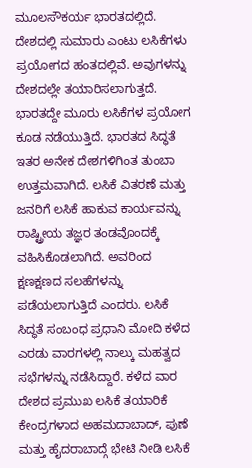ಮೂಲಸೌಕರ್ಯ ಭಾರತದಲ್ಲಿದೆ. ದೇಶದಲ್ಲಿ ಸುಮಾರು ಎಂಟು ಲಸಿಕೆಗಳು ಪ್ರಯೋಗದ ಹಂತದಲ್ಲಿವೆ. ಅವುಗಳನ್ನು ದೇಶದಲ್ಲೇ ತಯಾರಿಸಲಾಗುತ್ತದೆ. ಭಾರತದ್ದೇ ಮೂರು ಲಸಿಕೆಗಳ ಪ್ರಯೋಗ ಕೂಡ ನಡೆಯುತ್ತಿದೆ. ಭಾರತದ ಸಿದ್ಧತೆ ಇತರ ಅನೇಕ ದೇಶಗಳಿಗಿಂತ ತುಂಬಾ ಉತ್ತಮವಾಗಿದೆ. ಲಸಿಕೆ ವಿತರಣೆ ಮತ್ತು ಜನರಿಗೆ ಲಸಿಕೆ ಹಾಕುವ ಕಾರ್ಯವನ್ನು ರಾಷ್ಟ್ರೀಯ ತಜ್ಞರ ತಂಡವೊಂದಕ್ಕೆ ವಹಿಸಿಕೊಡಲಾಗಿದೆ. ಅವರಿಂದ ಕ್ಷಣಕ್ಷಣದ ಸಲಹೆಗಳನ್ನು ಪಡೆಯಲಾಗುತ್ತಿದೆ ಎಂದರು. ಲಸಿಕೆ ಸಿದ್ಧತೆ ಸಂಬಂಧ ಪ್ರಧಾನಿ ಮೋದಿ ಕಳೆದ ಎರಡು ವಾರಗಳಲ್ಲಿ ನಾಲ್ಕು ಮಹತ್ವದ ಸಭೆಗಳನ್ನು ನಡೆಸಿದ್ದಾರೆ. ಕಳೆದ ವಾರ ದೇಶದ ಪ್ರಮುಖ ಲಸಿಕೆ ತಯಾರಿಕೆ ಕೇಂದ್ರಗಳಾದ ಅಹಮದಾಬಾದ್, ಪುಣೆ ಮತ್ತು ಹೈದರಾಬಾದ್ಗೆ ಭೇಟಿ ನೀಡಿ ಲಸಿಕೆ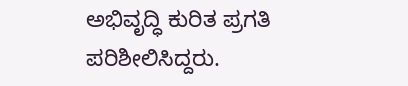ಅಭಿವೃದ್ಧಿ ಕುರಿತ ಪ್ರಗತಿ ಪರಿಶೀಲಿಸಿದ್ದರು.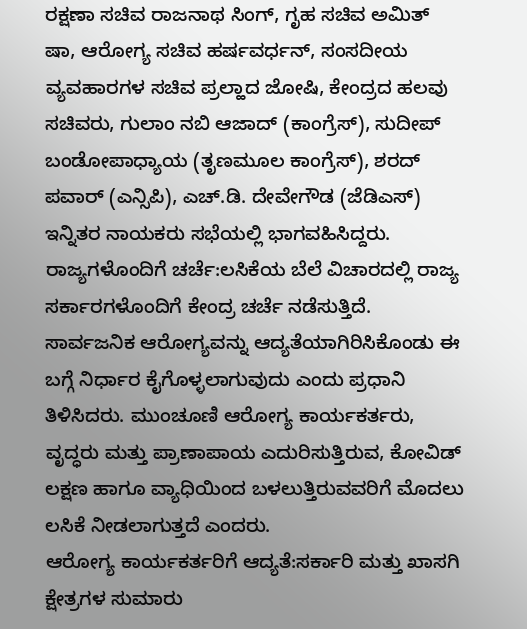ರಕ್ಷಣಾ ಸಚಿವ ರಾಜನಾಥ ಸಿಂಗ್, ಗೃಹ ಸಚಿವ ಅಮಿತ್ ಷಾ, ಆರೋಗ್ಯ ಸಚಿವ ಹರ್ಷವರ್ಧನ್, ಸಂಸದೀಯ ವ್ಯವಹಾರಗಳ ಸಚಿವ ಪ್ರಲ್ಹಾದ ಜೋಷಿ, ಕೇಂದ್ರದ ಹಲವು ಸಚಿವರು, ಗುಲಾಂ ನಬಿ ಆಜಾದ್ (ಕಾಂಗ್ರೆಸ್), ಸುದೀಪ್ ಬಂಡೋಪಾಧ್ಯಾಯ (ತೃಣಮೂಲ ಕಾಂಗ್ರೆಸ್), ಶರದ್ ಪವಾರ್ (ಎನ್ಸಿಪಿ), ಎಚ್.ಡಿ. ದೇವೇಗೌಡ (ಜೆಡಿಎಸ್) ಇನ್ನಿತರ ನಾಯಕರು ಸಭೆಯಲ್ಲಿ ಭಾಗವಹಿಸಿದ್ದರು.
ರಾಜ್ಯಗಳೊಂದಿಗೆ ಚರ್ಚೆ:ಲಸಿಕೆಯ ಬೆಲೆ ವಿಚಾರದಲ್ಲಿ ರಾಜ್ಯ ಸರ್ಕಾರಗಳೊಂದಿಗೆ ಕೇಂದ್ರ ಚರ್ಚೆ ನಡೆಸುತ್ತಿದೆ. ಸಾರ್ವಜನಿಕ ಆರೋಗ್ಯವನ್ನು ಆದ್ಯತೆಯಾಗಿರಿಸಿಕೊಂಡು ಈ ಬಗ್ಗೆ ನಿರ್ಧಾರ ಕೈಗೊಳ್ಳಲಾಗುವುದು ಎಂದು ಪ್ರಧಾನಿ ತಿಳಿಸಿದರು. ಮುಂಚೂಣಿ ಆರೋಗ್ಯ ಕಾರ್ಯಕರ್ತರು, ವೃದ್ಧರು ಮತ್ತು ಪ್ರಾಣಾಪಾಯ ಎದುರಿಸುತ್ತಿರುವ, ಕೋವಿಡ್ ಲಕ್ಷಣ ಹಾಗೂ ವ್ಯಾಧಿಯಿಂದ ಬಳಲುತ್ತಿರುವವರಿಗೆ ಮೊದಲು ಲಸಿಕೆ ನೀಡಲಾಗುತ್ತದೆ ಎಂದರು.
ಆರೋಗ್ಯ ಕಾರ್ಯಕರ್ತರಿಗೆ ಆದ್ಯತೆ:ಸರ್ಕಾರಿ ಮತ್ತು ಖಾಸಗಿ ಕ್ಷೇತ್ರಗಳ ಸುಮಾರು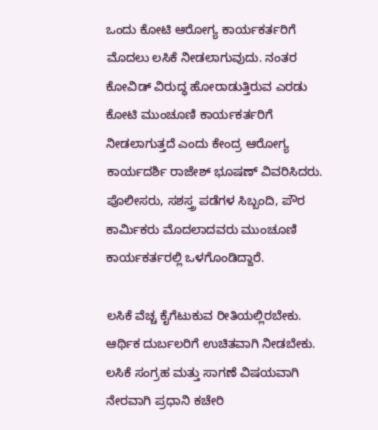ಒಂದು ಕೋಟಿ ಆರೋಗ್ಯ ಕಾರ್ಯಕರ್ತರಿಗೆ ಮೊದಲು ಲಸಿಕೆ ನೀಡಲಾಗುವುದು. ನಂತರ ಕೋವಿಡ್ ವಿರುದ್ಧ ಹೋರಾಡುತ್ತಿರುವ ಎರಡು ಕೋಟಿ ಮುಂಚೂಣಿ ಕಾರ್ಯಕರ್ತರಿಗೆ ನೀಡಲಾಗುತ್ತದೆ ಎಂದು ಕೇಂದ್ರ ಆರೋಗ್ಯ ಕಾರ್ಯದರ್ಶಿ ರಾಜೇಶ್ ಭೂಷಣ್ ವಿವರಿಸಿದರು. ಪೊಲೀಸರು, ಸಶಸ್ತ್ರ ಪಡೆಗಳ ಸಿಬ್ಬಂದಿ, ಪೌರ ಕಾರ್ವಿುಕರು ಮೊದಲಾದವರು ಮುಂಚೂಣಿ ಕಾರ್ಯಕರ್ತರಲ್ಲಿ ಒಳಗೊಂಡಿದ್ದಾರೆ.

ಲಸಿಕೆ ವೆಚ್ಚ ಕೈಗೆಟುಕುವ ರೀತಿಯಲ್ಲಿರಬೇಕು. ಆರ್ಥಿಕ ದುರ್ಬಲರಿಗೆ ಉಚಿತವಾಗಿ ನೀಡಬೇಕು. ಲಸಿಕೆ ಸಂಗ್ರಹ ಮತ್ತು ಸಾಗಣೆ ವಿಷಯವಾಗಿ ನೇರವಾಗಿ ಪ್ರಧಾನಿ ಕಚೇರಿ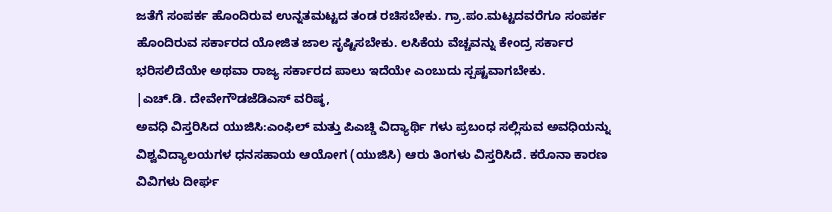ಜತೆಗೆ ಸಂಪರ್ಕ ಹೊಂದಿರುವ ಉನ್ನತಮಟ್ಟದ ತಂಡ ರಚಿಸಬೇಕು. ಗ್ರಾ.ಪಂ.ಮಟ್ಟದವರೆಗೂ ಸಂಪರ್ಕ ಹೊಂದಿರುವ ಸರ್ಕಾರದ ಯೋಜಿತ ಜಾಲ ಸೃಷ್ಟಿಸಬೇಕು. ಲಸಿಕೆಯ ವೆಚ್ಚವನ್ನು ಕೇಂದ್ರ ಸರ್ಕಾರ ಭರಿಸಲಿದೆಯೇ ಅಥವಾ ರಾಜ್ಯ ಸರ್ಕಾರದ ಪಾಲು ಇದೆಯೇ ಎಂಬುದು ಸ್ಪಷ್ಟವಾಗಬೇಕು.
|ಎಚ್.ಡಿ. ದೇವೇಗೌಡಜೆಡಿಎಸ್ ವರಿಷ್ಠ,
ಅವಧಿ ವಿಸ್ತರಿಸಿದ ಯುಜಿಸಿ:ಎಂಫಿಲ್ ಮತ್ತು ಪಿಎಚ್ಡಿ ವಿದ್ಯಾರ್ಥಿ ಗಳು ಪ್ರಬಂಧ ಸಲ್ಲಿಸುವ ಅವಧಿಯನ್ನು ವಿಶ್ವವಿದ್ಯಾಲಯಗಳ ಧನಸಹಾಯ ಆಯೋಗ (ಯುಜಿಸಿ) ಆರು ತಿಂಗಳು ವಿಸ್ತರಿಸಿದೆ. ಕರೊನಾ ಕಾರಣ ವಿವಿಗಳು ದೀರ್ಘ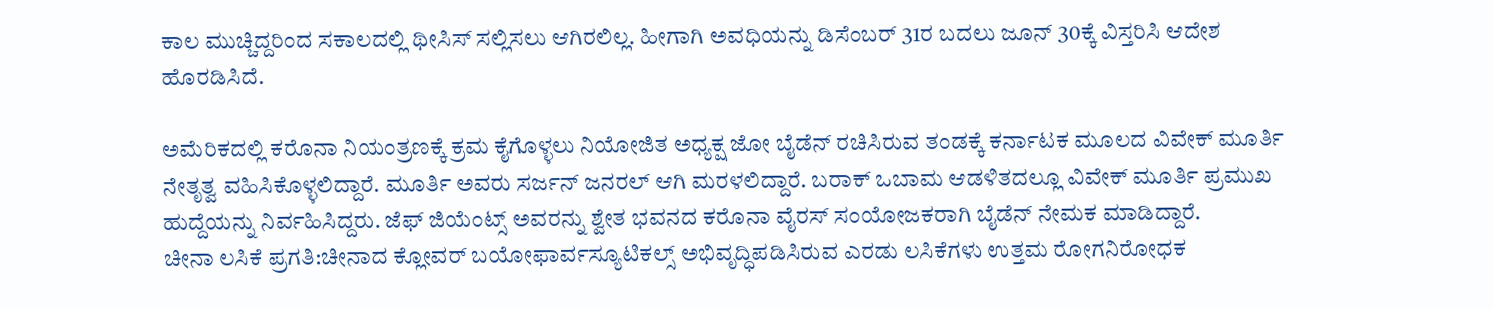ಕಾಲ ಮುಚ್ಚಿದ್ದರಿಂದ ಸಕಾಲದಲ್ಲಿ ಥೀಸಿಸ್ ಸಲ್ಲಿಸಲು ಆಗಿರಲಿಲ್ಲ. ಹೀಗಾಗಿ ಅವಧಿಯನ್ನು ಡಿಸೆಂಬರ್ 31ರ ಬದಲು ಜೂನ್ 30ಕ್ಕೆ ವಿಸ್ತರಿಸಿ ಆದೇಶ ಹೊರಡಿಸಿದೆ.

ಅಮೆರಿಕದಲ್ಲಿ ಕರೊನಾ ನಿಯಂತ್ರಣಕ್ಕೆ ಕ್ರಮ ಕೈಗೊಳ್ಳಲು ನಿಯೋಜಿತ ಅಧ್ಯಕ್ಷ ಜೋ ಬೈಡೆನ್ ರಚಿಸಿರುವ ತಂಡಕ್ಕೆ ಕರ್ನಾಟಕ ಮೂಲದ ವಿವೇಕ್ ಮೂರ್ತಿ ನೇತೃತ್ವ ವಹಿಸಿಕೊಳ್ಳಲಿದ್ದಾರೆ. ಮೂರ್ತಿ ಅವರು ಸರ್ಜನ್ ಜನರಲ್ ಆಗಿ ಮರಳಲಿದ್ದಾರೆ. ಬರಾಕ್ ಒಬಾಮ ಆಡಳಿತದಲ್ಲೂ ವಿವೇಕ್ ಮೂರ್ತಿ ಪ್ರಮುಖ ಹುದ್ದೆಯನ್ನು ನಿರ್ವಹಿಸಿದ್ದರು. ಜೆಫ್ ಜಿಯೆಂಟ್ಸ್ ಅವರನ್ನು ಶ್ವೇತ ಭವನದ ಕರೊನಾ ವೈರಸ್ ಸಂಯೋಜಕರಾಗಿ ಬೈಡೆನ್ ನೇಮಕ ಮಾಡಿದ್ದಾರೆ.
ಚೀನಾ ಲಸಿಕೆ ಪ್ರಗತಿ:ಚೀನಾದ ಕ್ಲೋವರ್ ಬಯೋಫಾರ್ವಸ್ಯೂಟಿಕಲ್ಸ್ ಅಭಿವೃದ್ಧಿಪಡಿಸಿರುವ ಎರಡು ಲಸಿಕೆಗಳು ಉತ್ತಮ ರೋಗನಿರೋಧಕ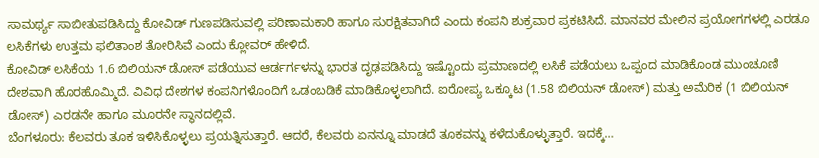ಸಾಮರ್ಥ್ಯ ಸಾಬೀತುಪಡಿಸಿದ್ದು ಕೋವಿಡ್ ಗುಣಪಡಿಸುವಲ್ಲಿ ಪರಿಣಾಮಕಾರಿ ಹಾಗೂ ಸುರಕ್ಷಿತವಾಗಿದೆ ಎಂದು ಕಂಪನಿ ಶುಕ್ರವಾರ ಪ್ರಕಟಿಸಿದೆ. ಮಾನವರ ಮೇಲಿನ ಪ್ರಯೋಗಗಳಲ್ಲಿ ಎರಡೂ ಲಸಿಕೆಗಳು ಉತ್ತಮ ಫಲಿತಾಂಶ ತೋರಿಸಿವೆ ಎಂದು ಕ್ಲೋವರ್ ಹೇಳಿದೆ.
ಕೋವಿಡ್ ಲಸಿಕೆಯ 1.6 ಬಿಲಿಯನ್ ಡೋಸ್ ಪಡೆಯುವ ಆರ್ಡರ್ಗಳನ್ನು ಭಾರತ ದೃಢಪಡಿಸಿದ್ದು ಇಷ್ಟೊಂದು ಪ್ರಮಾಣದಲ್ಲಿ ಲಸಿಕೆ ಪಡೆಯಲು ಒಪ್ಪಂದ ಮಾಡಿಕೊಂಡ ಮುಂಚೂಣಿ ದೇಶವಾಗಿ ಹೊರಹೊಮ್ಮಿದೆ. ವಿವಿಧ ದೇಶಗಳ ಕಂಪನಿಗಳೊಂದಿಗೆ ಒಡಂಬಡಿಕೆ ಮಾಡಿಕೊಳ್ಳಲಾಗಿದೆ. ಐರೋಪ್ಯ ಒಕ್ಕೂಟ (1.58 ಬಿಲಿಯನ್ ಡೋಸ್) ಮತ್ತು ಅಮೆರಿಕ (1 ಬಿಲಿಯನ್ ಡೋಸ್) ಎರಡನೇ ಹಾಗೂ ಮೂರನೇ ಸ್ಥಾನದಲ್ಲಿವೆ.
ಬೆಂಗಳೂರು: ಕೆಲವರು ತೂಕ ಇಳಿಸಿಕೊಳ್ಳಲು ಪ್ರಯತ್ನಿಸುತ್ತಾರೆ. ಆದರೆ, ಕೆಲವರು ಏನನ್ನೂ ಮಾಡದೆ ತೂಕವನ್ನು ಕಳೆದುಕೊಳ್ಳುತ್ತಾರೆ. ಇದಕ್ಕೆ…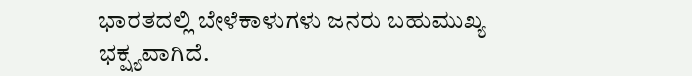ಭಾರತದಲ್ಲಿ ಬೇಳೆಕಾಳುಗಳು ಜನರು ಬಹುಮುಖ್ಯ ಭಕ್ಷ್ಯವಾಗಿದೆ.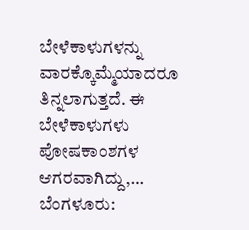ಬೇಳೆಕಾಳುಗಳನ್ನು ವಾರಕ್ಕೊಮ್ಮೆಯಾದರೂ ತಿನ್ನಲಾಗುತ್ತದೆ. ಈ ಬೇಳೆಕಾಳುಗಳು ಪೋಷಕಾಂಶಗಳ ಆಗರವಾಗಿದ್ದು,…
ಬೆಂಗಳೂರು: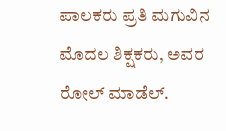ಪಾಲಕರು ಪ್ರತಿ ಮಗುವಿನ ಮೊದಲ ಶಿಕ್ಷಕರು, ಅವರ ರೋಲ್ ಮಾಡೆಲ್.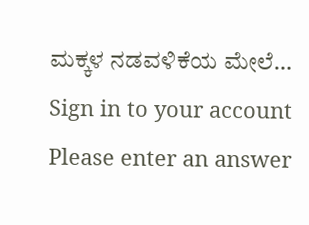ಮಕ್ಕಳ ನಡವಳಿಕೆಯ ಮೇಲೆ…
Sign in to your account
Please enter an answer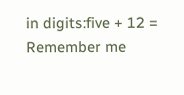in digits:five + 12 =
Remember me